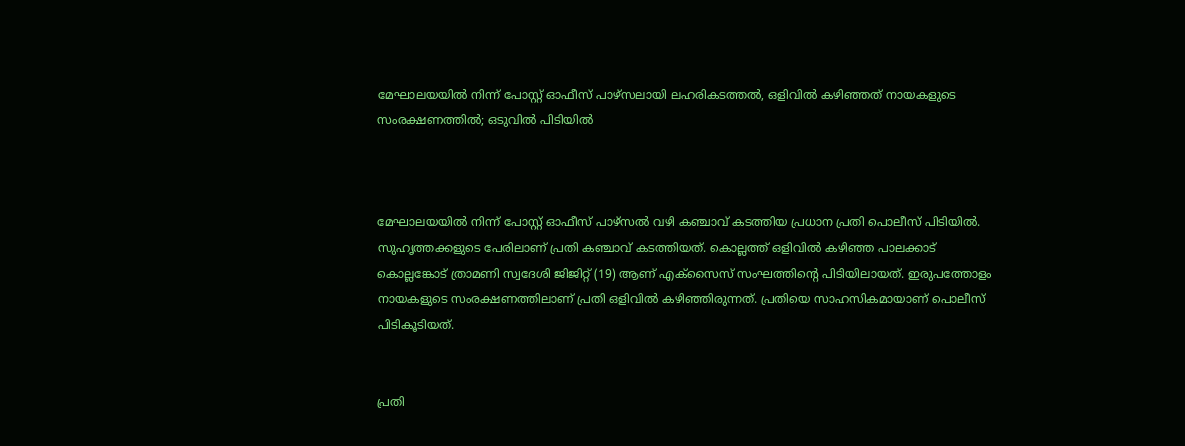മേഘാലയയിൽ നിന്ന് പോസ്റ്റ് ഓഫീസ് പാഴ്സലായി ലഹരികടത്തൽ, ഒളിവിൽ കഴിഞ്ഞത് നായകളുടെ സംരക്ഷണത്തില്‍; ഒടുവിൽ പിടിയിൽ



മേഘാലയയില്‍ നിന്ന് പോസ്റ്റ് ഓഫീസ് പാഴ്‌സല്‍ വഴി കഞ്ചാവ് കടത്തിയ പ്രധാന പ്രതി പൊലീസ് പിടിയില്‍. സുഹൃത്തക്കളുടെ പേരിലാണ് പ്രതി കഞ്ചാവ് കടത്തിയത്. കൊല്ലത്ത് ഒളിവില്‍ കഴിഞ്ഞ പാലക്കാട് കൊല്ലങ്കോട് ത്രാമണി സ്വദേശി ജിജിറ്റ് (19) ആണ് എക്‌സൈസ് സംഘത്തിന്റെ പിടിയിലായത്. ഇരുപത്തോളം നായകളുടെ സംരക്ഷണത്തിലാണ് പ്രതി ഒളിവില്‍ കഴിഞ്ഞിരുന്നത്. പ്രതിയെ സാഹസികമായാണ് പൊലീസ് പിടികൂടിയത്.


പ്രതി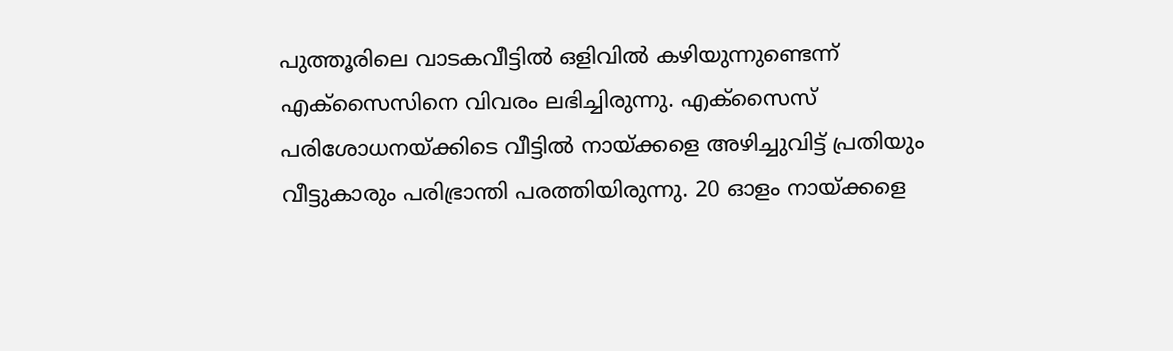പുത്തൂരിലെ വാടകവീട്ടില്‍ ഒളിവില്‍ കഴിയുന്നുണ്ടെന്ന് എക്‌സൈസിനെ വിവരം ലഭിച്ചിരുന്നു. എക്‌സൈസ് പരിശോധനയ്ക്കിടെ വീട്ടില്‍ നായ്ക്കളെ അഴിച്ചുവിട്ട് പ്രതിയും വീട്ടുകാരും പരിഭ്രാന്തി പരത്തിയിരുന്നു. 20 ഓളം നായ്ക്കളെ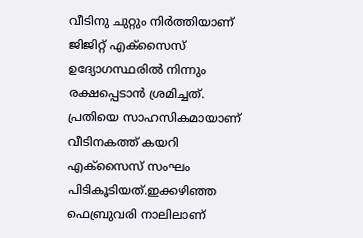വീടിനു ചുറ്റും നിര്‍ത്തിയാണ് ജിജിറ്റ് എക്‌സൈസ് ഉദ്യോഗസ്ഥരില്‍ നിന്നും രക്ഷപ്പെടാന്‍ ശ്രമിച്ചത്. പ്രതിയെ സാഹസികമായാണ് വീടിനകത്ത് കയറി എക്‌സൈസ് സംഘം പിടികൂടിയത്.ഇക്കഴിഞ്ഞ ഫെബ്രുവരി നാലിലാണ്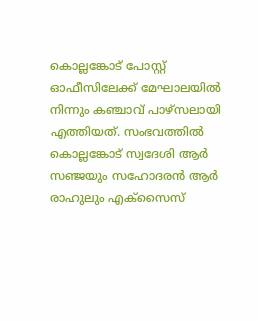കൊല്ലങ്കോട് പോസ്റ്റ് ഓഫീസിലേക്ക് മേഘാലയില്‍ നിന്നും കഞ്ചാവ് പാഴ്‌സലായി എത്തിയത്. സംഭവത്തില്‍ കൊല്ലങ്കോട് സ്വദേശി ആര്‍ സഞ്ജയും സഹോദരന്‍ ആര്‍ രാഹുലും എക്‌സൈസ്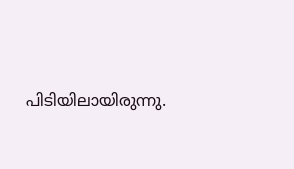പിടിയിലായിരുന്നു.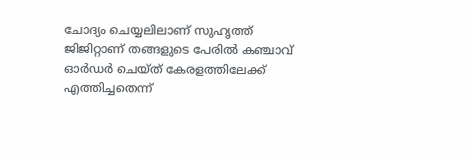ചോദ്യം ചെയ്യലിലാണ് സുഹൃത്ത് ജിജിറ്റാണ് തങ്ങളുടെ പേരില്‍ കഞ്ചാവ് ഓര്‍ഡര്‍ ചെയ്ത് കേരളത്തിലേക്ക് എത്തിച്ചതെന്ന്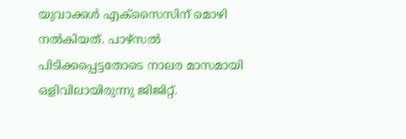യുവാക്കള്‍ എക്‌സൈസിന് മൊഴി നല്‍കിയത്. പാഴ്‌സല്‍ പിടിക്കപ്പെട്ടതോടെ നാലര മാസമായി ഒളിവിലായിരുന്നു ജിജിറ്റ്.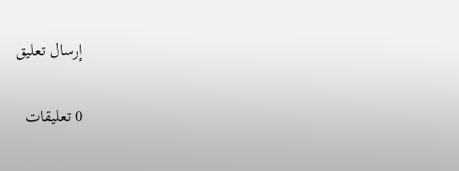إرسال تعليق

0 تعليقات